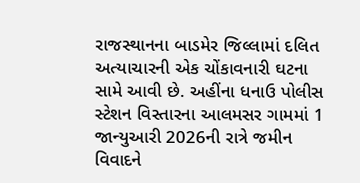રાજસ્થાનના બાડમેર જિલ્લામાં દલિત અત્યાચારની એક ચોંકાવનારી ઘટના સામે આવી છે. અહીંના ધનાઉ પોલીસ સ્ટેશન વિસ્તારના આલમસર ગામમાં 1 જાન્યુઆરી 2026ની રાત્રે જમીન વિવાદને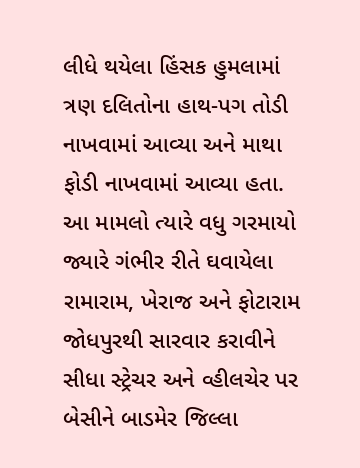લીધે થયેલા હિંસક હુમલામાં ત્રણ દલિતોના હાથ-પગ તોડી નાખવામાં આવ્યા અને માથા ફોડી નાખવામાં આવ્યા હતા. આ મામલો ત્યારે વધુ ગરમાયો જ્યારે ગંભીર રીતે ઘવાયેલા રામારામ, ખેરાજ અને ફોટારામ જોધપુરથી સારવાર કરાવીને સીધા સ્ટ્રેચર અને વ્હીલચેર પર બેસીને બાડમેર જિલ્લા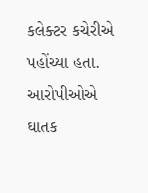કલેક્ટર કચેરીએ પહોંચ્યા હતા.
આરોપીઓએ ઘાતક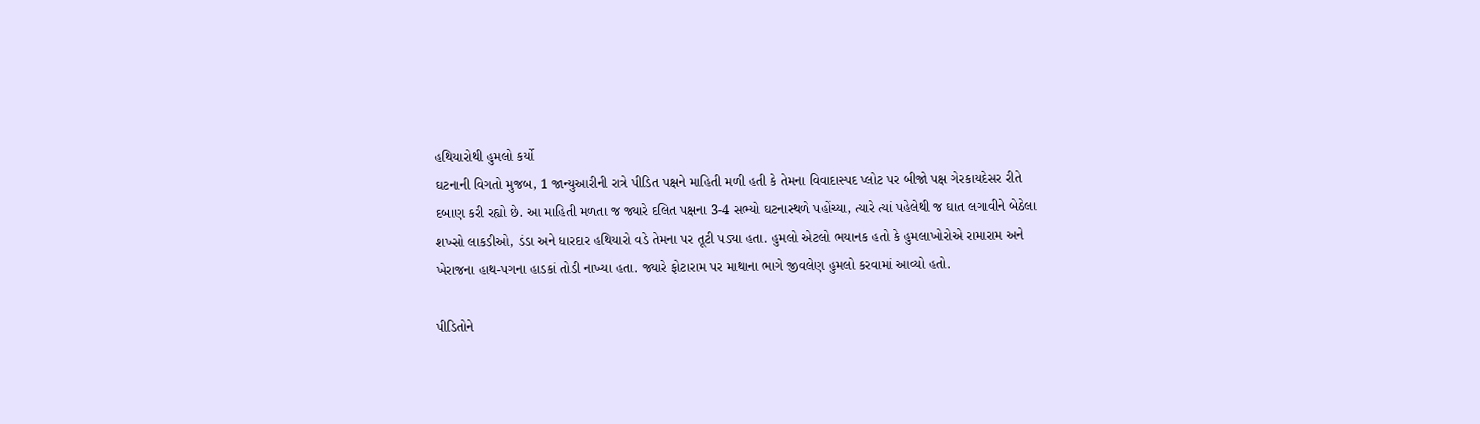હથિયારોથી હુમલો કર્યો
ઘટનાની વિગતો મુજબ, 1 જાન્યુઆરીની રાત્રે પીડિત પક્ષને માહિતી મળી હતી કે તેમના વિવાદાસ્પદ પ્લોટ પર બીજો પક્ષ ગેરકાયદેસર રીતે દબાણ કરી રહ્યો છે. આ માહિતી મળતા જ જ્યારે દલિત પક્ષના 3-4 સભ્યો ઘટનાસ્થળે પહોંચ્યા, ત્યારે ત્યાં પહેલેથી જ ઘાત લગાવીને બેઠેલા શખ્સો લાકડીઓ, ડંડા અને ધારદાર હથિયારો વડે તેમના પર તૂટી પડ્યા હતા. હુમલો એટલો ભયાનક હતો કે હુમલાખોરોએ રામારામ અને ખેરાજના હાથ-પગના હાડકાં તોડી નાખ્યા હતા. જ્યારે ફોટારામ પર માથાના ભાગે જીવલેણ હુમલો કરવામાં આવ્યો હતો.

પીડિતોને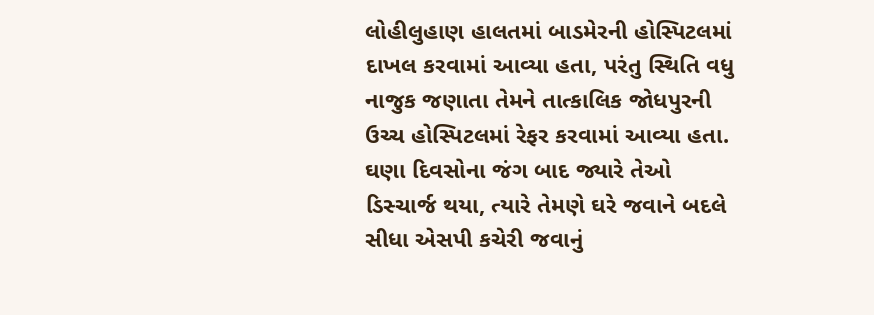લોહીલુહાણ હાલતમાં બાડમેરની હોસ્પિટલમાં દાખલ કરવામાં આવ્યા હતા, પરંતુ સ્થિતિ વધુ નાજુક જણાતા તેમને તાત્કાલિક જોધપુરની ઉચ્ચ હોસ્પિટલમાં રેફર કરવામાં આવ્યા હતા. ઘણા દિવસોના જંગ બાદ જ્યારે તેઓ ડિસ્ચાર્જ થયા, ત્યારે તેમણે ઘરે જવાને બદલે સીધા એસપી કચેરી જવાનું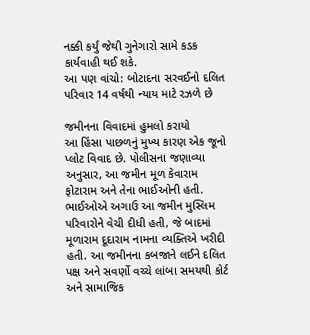નક્કી કર્યું જેથી ગુનેગારો સામે કડક કાર્યવાહી થઈ શકે.
આ પણ વાંચો: બોટાદના સરવઈનો દલિત પરિવાર 14 વર્ષથી ન્યાય માટે રઝળે છે

જમીનના વિવાદમાં હુમલો કરાયો
આ હિંસા પાછળનું મુખ્ય કારણ એક જૂનો પ્લોટ વિવાદ છે. પોલીસના જણાવ્યા અનુસાર, આ જમીન મૂળ કેવારામ ફોટારામ અને તેના ભાઈઓની હતી. ભાઈઓએ અગાઉ આ જમીન મુસ્લિમ પરિવારોને વેચી દીધી હતી, જે બાદમાં મૂળારામ દૂદારામ નામના વ્યક્તિએ ખરીદી હતી. આ જમીનના કબજાને લઈને દલિત પક્ષ અને સવર્ણો વચ્ચે લાંબા સમયથી કોર્ટ અને સામાજિક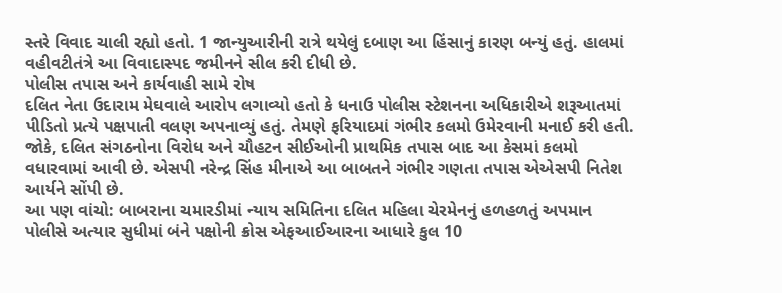સ્તરે વિવાદ ચાલી રહ્યો હતો. 1 જાન્યુઆરીની રાત્રે થયેલું દબાણ આ હિંસાનું કારણ બન્યું હતું. હાલમાં વહીવટીતંત્રે આ વિવાદાસ્પદ જમીનને સીલ કરી દીધી છે.
પોલીસ તપાસ અને કાર્યવાહી સામે રોષ
દલિત નેતા ઉદારામ મેઘવાલે આરોપ લગાવ્યો હતો કે ધનાઉ પોલીસ સ્ટેશનના અધિકારીએ શરૂઆતમાં પીડિતો પ્રત્યે પક્ષપાતી વલણ અપનાવ્યું હતું. તેમણે ફરિયાદમાં ગંભીર કલમો ઉમેરવાની મનાઈ કરી હતી. જોકે, દલિત સંગઠનોના વિરોધ અને ચૌહટન સીઈઓની પ્રાથમિક તપાસ બાદ આ કેસમાં કલમો વધારવામાં આવી છે. એસપી નરેન્દ્ર સિંહ મીનાએ આ બાબતને ગંભીર ગણતા તપાસ એએસપી નિતેશ આર્યને સોંપી છે.
આ પણ વાંચો: બાબરાના ચમારડીમાં ન્યાય સમિતિના દલિત મહિલા ચેરમેનનું હળહળતું અપમાન
પોલીસે અત્યાર સુધીમાં બંને પક્ષોની ક્રોસ એફઆઈઆરના આધારે કુલ 10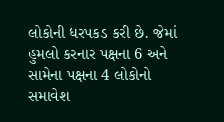લોકોની ધરપકડ કરી છે. જેમાં હુમલો કરનાર પક્ષના 6 અને સામેના પક્ષના 4 લોકોનો સમાવેશ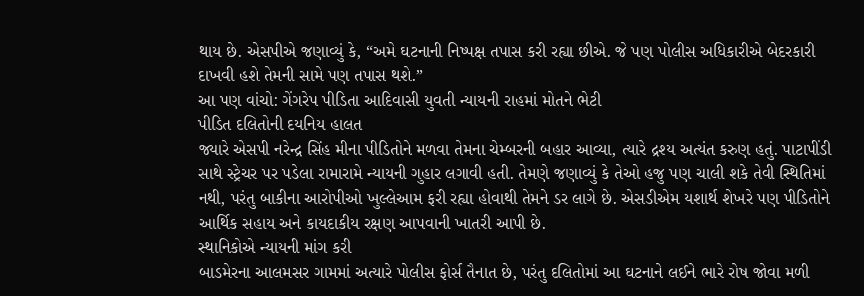થાય છે. એસપીએ જણાવ્યું કે, “અમે ઘટનાની નિષ્પક્ષ તપાસ કરી રહ્યા છીએ. જે પણ પોલીસ અધિકારીએ બેદરકારી દાખવી હશે તેમની સામે પણ તપાસ થશે.”
આ પણ વાંચો: ગેંગરેપ પીડિતા આદિવાસી યુવતી ન્યાયની રાહમાં મોતને ભેટી
પીડિત દલિતોની દયનિય હાલત
જ્યારે એસપી નરેન્દ્ર સિંહ મીના પીડિતોને મળવા તેમના ચેમ્બરની બહાર આવ્યા, ત્યારે દ્રશ્ય અત્યંત કરુણ હતું. પાટાપીંડી સાથે સ્ટ્રેચર પર પડેલા રામારામે ન્યાયની ગુહાર લગાવી હતી. તેમણે જણાવ્યું કે તેઓ હજુ પણ ચાલી શકે તેવી સ્થિતિમાં નથી, પરંતુ બાકીના આરોપીઓ ખુલ્લેઆમ ફરી રહ્યા હોવાથી તેમને ડર લાગે છે. એસડીએમ યશાર્થ શેખરે પણ પીડિતોને આર્થિક સહાય અને કાયદાકીય રક્ષણ આપવાની ખાતરી આપી છે.
સ્થાનિકોએ ન્યાયની માંગ કરી
બાડમેરના આલમસર ગામમાં અત્યારે પોલીસ ફોર્સ તૈનાત છે, પરંતુ દલિતોમાં આ ઘટનાને લઈને ભારે રોષ જોવા મળી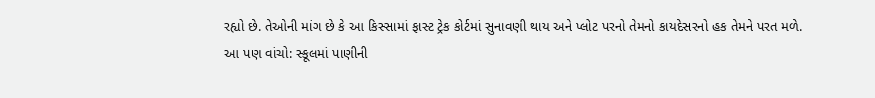રહ્યો છે. તેઓની માંગ છે કે આ કિસ્સામાં ફાસ્ટ ટ્રેક કોર્ટમાં સુનાવણી થાય અને પ્લોટ પરનો તેમનો કાયદેસરનો હક તેમને પરત મળે.
આ પણ વાંચો: સ્કૂલમાં પાણીની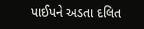પાઈપને અડતા દલિત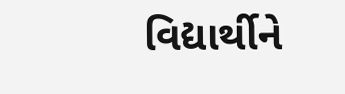વિદ્યાર્થીને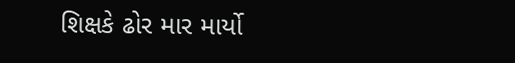શિક્ષકે ઢોર માર માર્યો